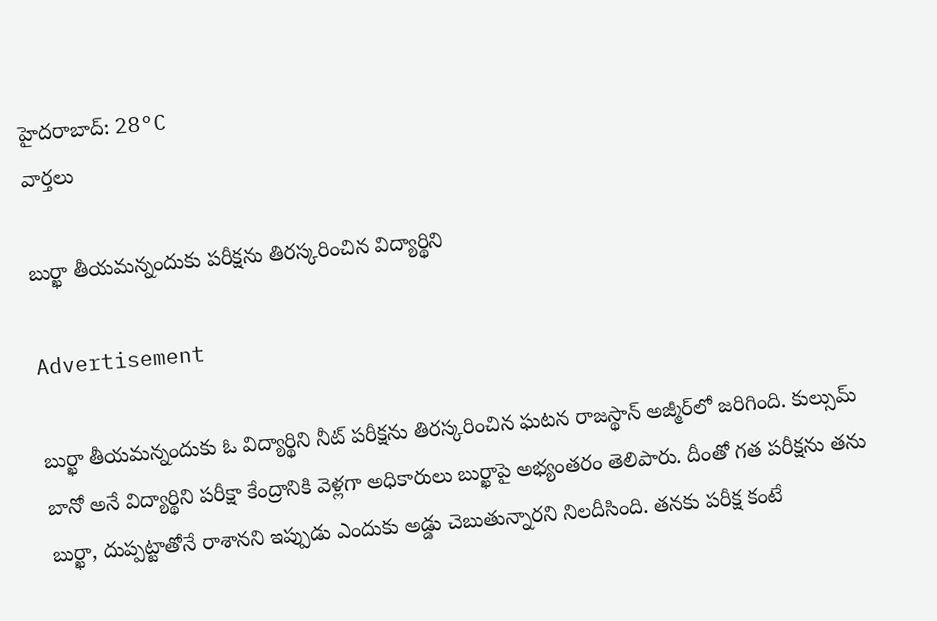హైదరాబాద్: 28°C
వార్తలు

బుర్ఖా తీయమన్నందుకు పరీక్షను తిరస్కరించిన విద్యార్థిని

Advertisement

బుర్ఖా తీయమన్నందుకు ఓ విద్యార్థిని నీట్ పరీక్షను తిరస్కరించిన ఘటన రాజస్థాన్ అజ్మీర్‌లో జరిగింది. కుల్సుమ్ బానో అనే విద్యార్థిని పరీక్షా కేంద్రానికి వెళ్లగా అధికారులు బుర్ఖాపై అభ్యంతరం తెలిపారు. దీంతో గత పరీక్షను తను బుర్ఖా, దుప్పట్టాతోనే రాశానని ఇప్పుడు ఎందుకు అడ్డు చెబుతున్నారని నిలదీసింది. తనకు పరీక్ష కంటే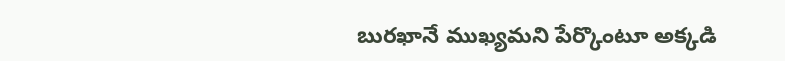బురఖానే ముఖ్యమని పేర్కొంటూ అక్కడి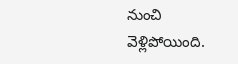నుంచి వెళ్లిపోయింది.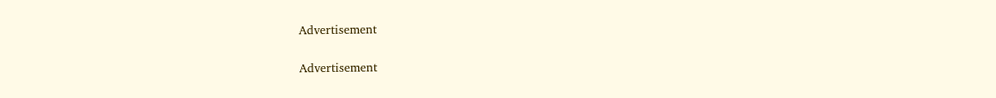Advertisement

Advertisement